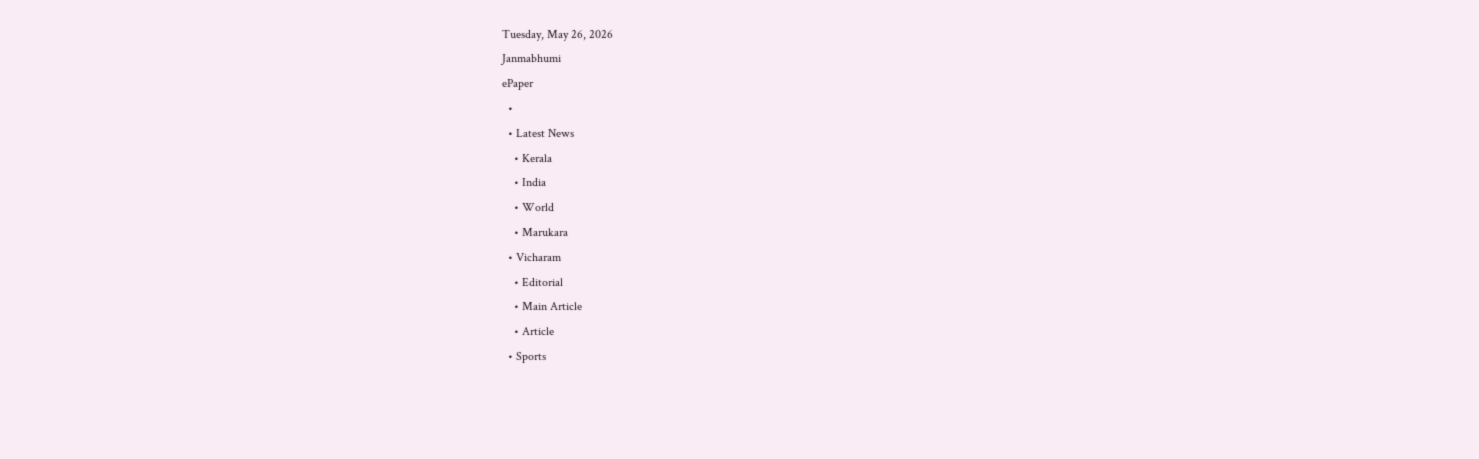Tuesday, May 26, 2026
Janmabhumi
ePaper
  •
  • Latest News
    • Kerala
    • India
    • World
    • Marukara
  • Vicharam
    • Editorial
    • Main Article
    • Article
  • Sports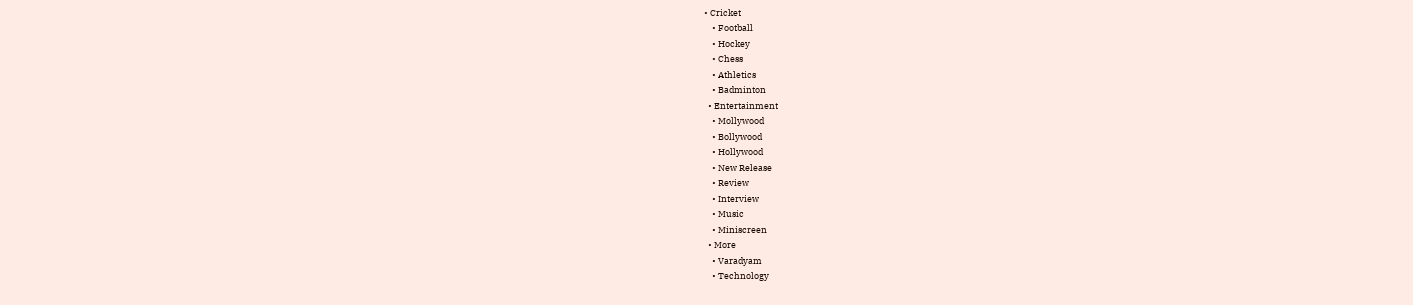• Cricket
    • Football
    • Hockey
    • Chess
    • Athletics
    • Badminton
  • Entertainment
    • Mollywood
    • Bollywood
    • Hollywood
    • New Release
    • Review
    • Interview
    • Music
    • Miniscreen
  • More
    • Varadyam
    • Technology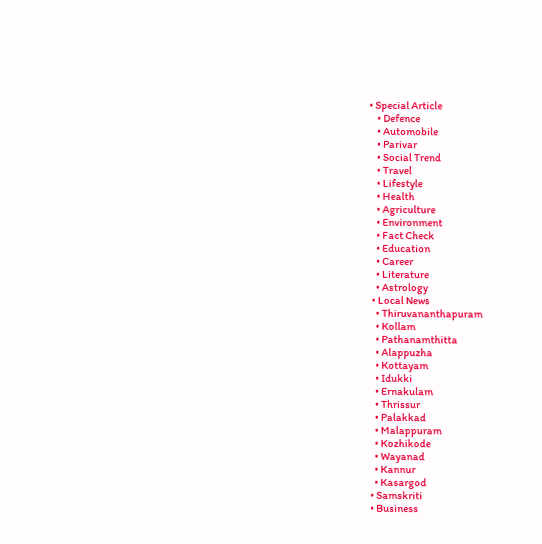• Special Article
    • Defence
    • Automobile
    • Parivar
    • Social Trend
    • Travel
    • Lifestyle
    • Health
    • Agriculture
    • Environment
    • Fact Check
    • Education
    • Career
    • Literature
    • Astrology
  • Local News
    • Thiruvananthapuram
    • Kollam
    • Pathanamthitta
    • Alappuzha
    • Kottayam
    • Idukki
    • Ernakulam
    • Thrissur
    • Palakkad
    • Malappuram
    • Kozhikode
    • Wayanad
    • Kannur
    • Kasargod
  • Samskriti
  • Business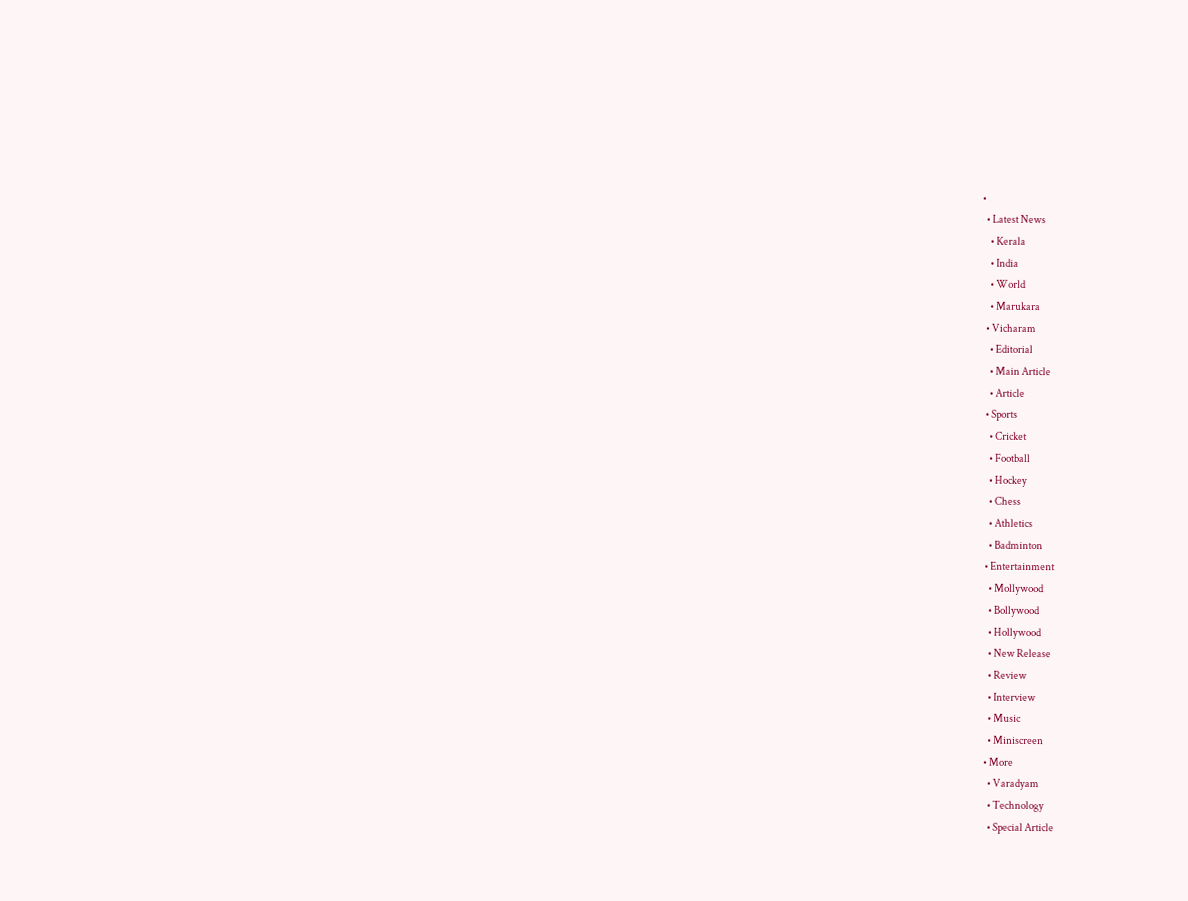•
  • Latest News
    • Kerala
    • India
    • World
    • Marukara
  • Vicharam
    • Editorial
    • Main Article
    • Article
  • Sports
    • Cricket
    • Football
    • Hockey
    • Chess
    • Athletics
    • Badminton
  • Entertainment
    • Mollywood
    • Bollywood
    • Hollywood
    • New Release
    • Review
    • Interview
    • Music
    • Miniscreen
  • More
    • Varadyam
    • Technology
    • Special Article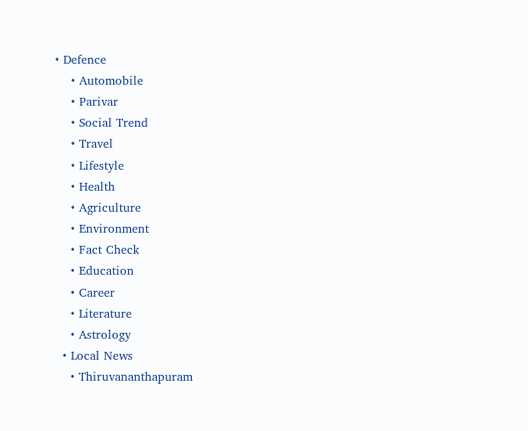• Defence
    • Automobile
    • Parivar
    • Social Trend
    • Travel
    • Lifestyle
    • Health
    • Agriculture
    • Environment
    • Fact Check
    • Education
    • Career
    • Literature
    • Astrology
  • Local News
    • Thiruvananthapuram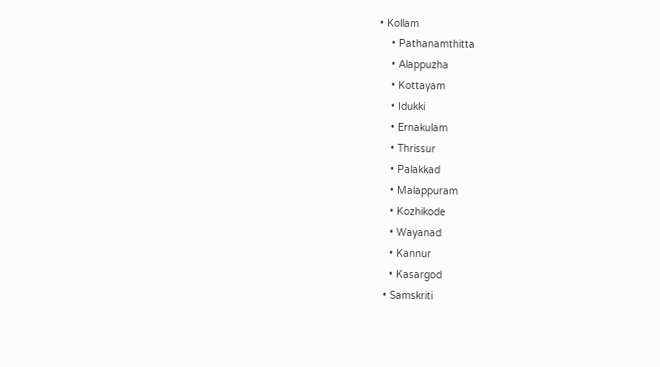• Kollam
    • Pathanamthitta
    • Alappuzha
    • Kottayam
    • Idukki
    • Ernakulam
    • Thrissur
    • Palakkad
    • Malappuram
    • Kozhikode
    • Wayanad
    • Kannur
    • Kasargod
  • Samskriti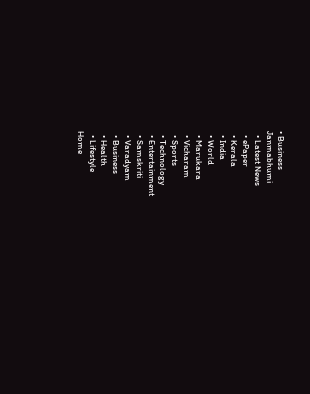• Business
Janmabhumi
  • Latest News
  • ePaper
  • Kerala
  • India
  • World
  • Marukara
  • Vicharam
  • Sports
  • Technology
  • Entertainment
  • Samskriti
  • Varadyam
  • Business
  • Health
  • Lifestyle
Home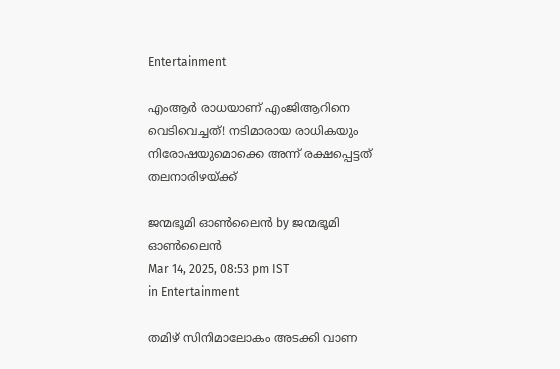Entertainment

എംആർ രാധയാണ് എംജിആറിനെ വെടിവെച്ചത്! നടിമാരായ രാധികയും നിരോഷയുമൊക്കെ അന്ന് രക്ഷപ്പെട്ടത് തലനാരിഴയ്‌ക്ക്

ജന്മഭൂമി ഓണ്‍ലൈന്‍ by ജന്മഭൂമി ഓണ്‍ലൈന്‍
Mar 14, 2025, 08:53 pm IST
in Entertainment

തമിഴ് സിനിമാലോകം അടക്കി വാണ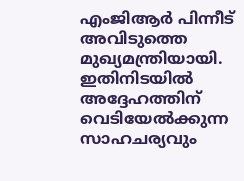എംജിആര്‍ പിന്നീട് അവിടുത്തെ മുഖ്യമന്ത്രിയായി. ഇതിനിടയില്‍ അദ്ദേഹത്തിന് വെടിയേല്‍ക്കുന്ന സാഹചര്യവും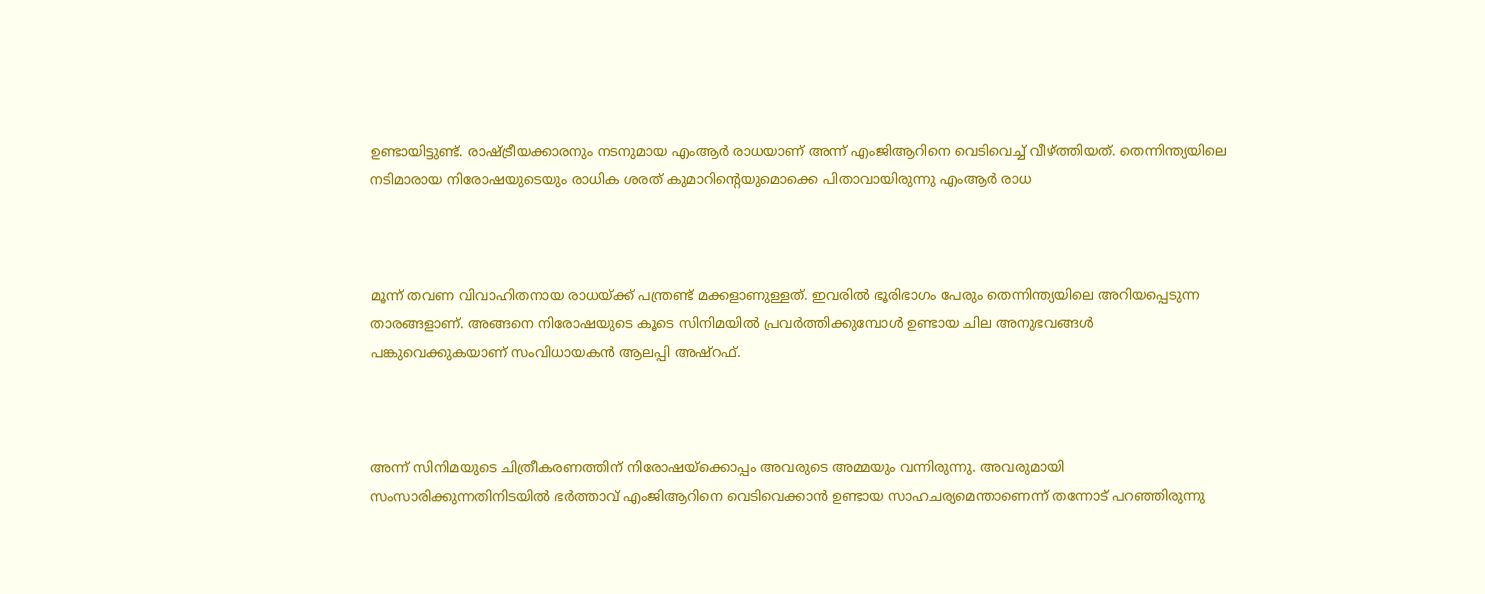ഉണ്ടായിട്ടുണ്ട്. രാഷ്‌ട്രീയക്കാരനും നടനുമായ എംആര്‍ രാധയാണ് അന്ന് എംജിആറിനെ വെടിവെച്ച് വീഴ്‌ത്തിയത്. തെന്നിന്ത്യയിലെ നടിമാരായ നിരോഷയുടെയും രാധിക ശരത് കുമാറിന്റെയുമൊക്കെ പിതാവായിരുന്നു എംആര്‍ രാധ



മൂന്ന് തവണ വിവാഹിതനായ രാധയ്‌ക്ക് പന്ത്രണ്ട് മക്കളാണുള്ളത്. ഇവരില്‍ ഭൂരിഭാഗം പേരും തെന്നിന്ത്യയിലെ അറിയപ്പെടുന്ന താരങ്ങളാണ്. അങ്ങനെ നിരോഷയുടെ കൂടെ സിനിമയില്‍ പ്രവര്‍ത്തിക്കുമ്പോള്‍ ഉണ്ടായ ചില അനുഭവങ്ങള്‍ പങ്കുവെക്കുകയാണ് സംവിധായകന്‍ ആലപ്പി അഷ്‌റഫ്.



അന്ന് സിനിമയുടെ ചിത്രീകരണത്തിന് നിരോഷയ്‌ക്കൊപ്പം അവരുടെ അമ്മയും വന്നിരുന്നു. അവരുമായി സംസാരിക്കുന്നതിനിടയില്‍ ഭര്‍ത്താവ് എംജിആറിനെ വെടിവെക്കാന്‍ ഉണ്ടായ സാഹചര്യമെന്താണെന്ന് തന്നോട് പറഞ്ഞിരുന്നു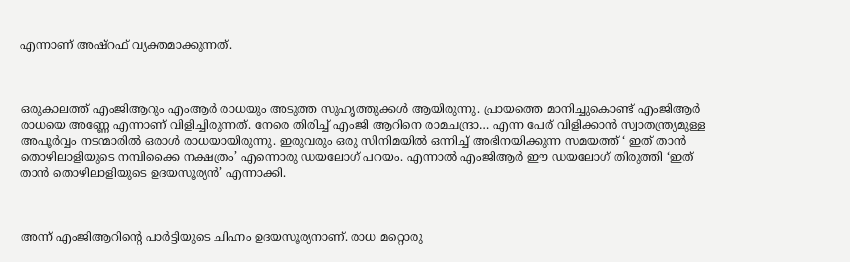എന്നാണ് അഷ്‌റഫ് വ്യക്തമാക്കുന്നത്.



ഒരുകാലത്ത് എംജിആറും എംആര്‍ രാധയും അടുത്ത സുഹൃത്തുക്കള്‍ ആയിരുന്നു. പ്രായത്തെ മാനിച്ചുകൊണ്ട് എംജിആര്‍ രാധയെ അണ്ണേ എന്നാണ് വിളിച്ചിരുന്നത്. നേരെ തിരിച്ച് എംജി ആറിനെ രാമചന്ദ്രാ… എന്ന പേര് വിളിക്കാന്‍ സ്വാതന്ത്ര്യമുള്ള അപൂര്‍വ്വം നടന്മാരില്‍ ഒരാള്‍ രാധയായിരുന്നു. ഇരുവരും ഒരു സിനിമയില്‍ ഒന്നിച്ച് അഭിനയിക്കുന്ന സമയത്ത് ‘ ഇത് താന്‍ തൊഴിലാളിയുടെ നമ്പിക്കൈ നക്ഷത്രം’ എന്നൊരു ഡയലോഗ് പറയം. എന്നാല്‍ എംജിആര്‍ ഈ ഡയലോഗ് തിരുത്തി ‘ഇത് താന്‍ തൊഴിലാളിയുടെ ഉദയസൂര്യന്‍’ എന്നാക്കി.



അന്ന് എംജിആറിന്റെ പാര്‍ട്ടിയുടെ ചിഹ്നം ഉദയസൂര്യനാണ്. രാധ മറ്റൊരു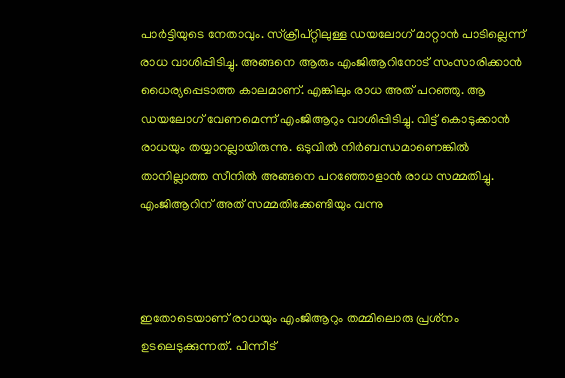പാര്‍ട്ടിയുടെ നേതാവും. സ്‌ക്രീപ്റ്റിലുള്ള ഡയലോഗ് മാറ്റാന്‍ പാടില്ലെന്ന് രാധ വാശിപ്പിടിച്ചു. അങ്ങനെ ആരും എംജിആറിനോട് സംസാരിക്കാന്‍ ധൈര്യപ്പെടാത്ത കാലമാണ്. എങ്കിലും രാധ അത് പറഞ്ഞു. ആ ഡയലോഗ് വേണമെന്ന് എംജിആറും വാശിപ്പിടിച്ചു. വിട്ട് കൊടുക്കാന്‍ രാധയും തയ്യാറല്ലായിരുന്നു. ഒടുവില്‍ നിര്‍ബന്ധമാണെങ്കില്‍ താനില്ലാത്ത സീനില്‍ അങ്ങനെ പറഞ്ഞോളാന്‍ രാധ സമ്മതിച്ചു. എംജിആറിന് അത് സമ്മതിക്കേണ്ടിയും വന്നു



ഇതോടെയാണ് രാധയും എംജിആറും തമ്മിലൊരു പ്രശ്‌നം ഉടലെടുക്കുന്നത്. പിന്നീട്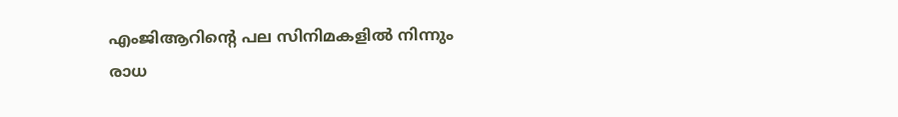എംജിആറിന്റെ പല സിനിമകളില്‍ നിന്നും രാധ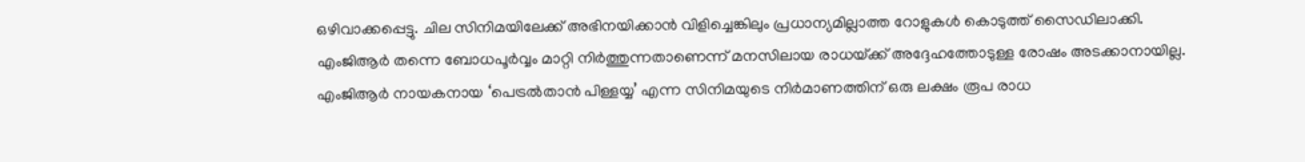ഒഴിവാക്കപ്പെട്ടു. ചില സിനിമയിലേക്ക് അഭിനയിക്കാന്‍ വിളിച്ചെങ്കിലും പ്രധാന്യമില്ലാത്ത റോളുകള്‍ കൊടുത്ത് സൈഡിലാക്കി. എംജിആര്‍ തന്നെ ബോധപൂര്‍വ്വം മാറ്റി നിര്‍ത്തുന്നതാണെന്ന് മനസിലായ രാധയ്‌ക്ക് അദ്ദേഹത്തോടുള്ള രോഷം അടക്കാനായില്ല. എംജിആര്‍ നായകനായ ‘പെട്രല്‍താന്‍ പിള്ളയ്യ’ എന്ന സിനിമയുടെ നിര്‍മാണത്തിന് ഒരു ലക്ഷം രൂപ രാധ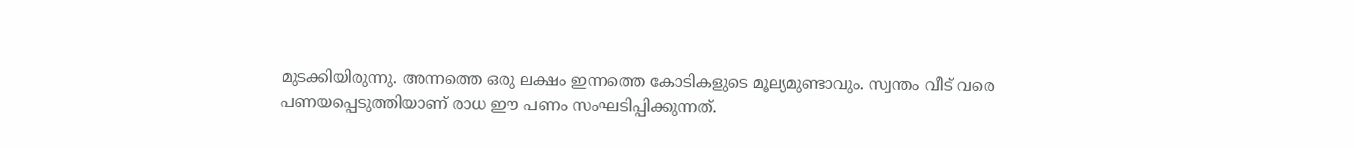മുടക്കിയിരുന്നു. അന്നത്തെ ഒരു ലക്ഷം ഇന്നത്തെ കോടികളുടെ മൂല്യമുണ്ടാവും. സ്വന്തം വീട് വരെ പണയപ്പെടുത്തിയാണ് രാധ ഈ പണം സംഘടിപ്പിക്കുന്നത്.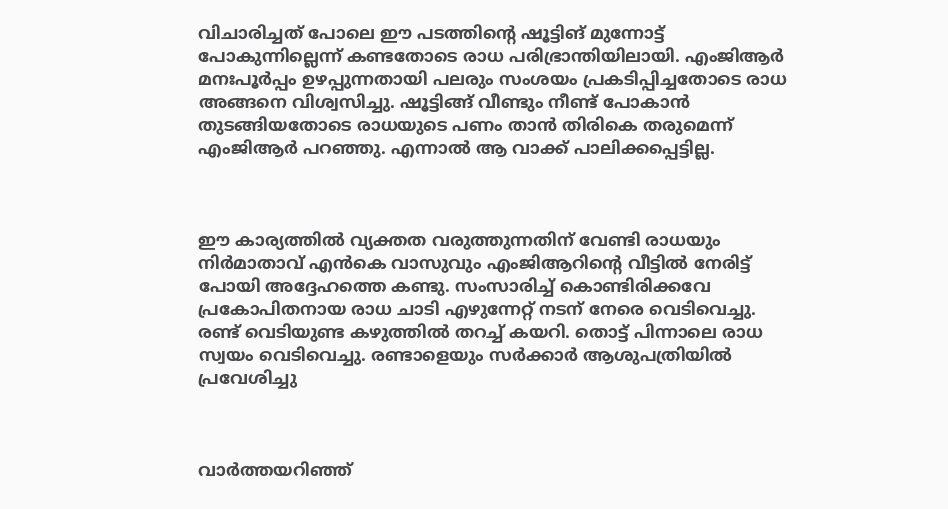വിചാരിച്ചത് പോലെ ഈ പടത്തിന്റെ ഷൂട്ടിങ് മുന്നോട്ട് പോകുന്നില്ലെന്ന് കണ്ടതോടെ രാധ പരിഭ്രാന്തിയിലായി. എംജിആര്‍ മനഃപൂര്‍പ്പം ഉഴപ്പുന്നതായി പലരും സംശയം പ്രകടിപ്പിച്ചതോടെ രാധ അങ്ങനെ വിശ്വസിച്ചു. ഷൂട്ടിങ്ങ് വീണ്ടും നീണ്ട് പോകാന്‍ തുടങ്ങിയതോടെ രാധയുടെ പണം താന്‍ തിരികെ തരുമെന്ന് എംജിആര്‍ പറഞ്ഞു. എന്നാല്‍ ആ വാക്ക് പാലിക്കപ്പെട്ടില്ല.



ഈ കാര്യത്തില്‍ വ്യക്തത വരുത്തുന്നതിന് വേണ്ടി രാധയും നിര്‍മാതാവ് എന്‍കെ വാസുവും എംജിആറിന്റെ വീട്ടില്‍ നേരിട്ട് പോയി അദ്ദേഹത്തെ കണ്ടു. സംസാരിച്ച് കൊണ്ടിരിക്കവേ പ്രകോപിതനായ രാധ ചാടി എഴുന്നേറ്റ് നടന് നേരെ വെടിവെച്ചു. രണ്ട് വെടിയുണ്ട കഴുത്തില്‍ തറച്ച് കയറി. തൊട്ട് പിന്നാലെ രാധ സ്വയം വെടിവെച്ചു. രണ്ടാളെയും സര്‍ക്കാര്‍ ആശുപത്രിയില്‍ പ്രവേശിച്ചു



വാര്‍ത്തയറിഞ്ഞ്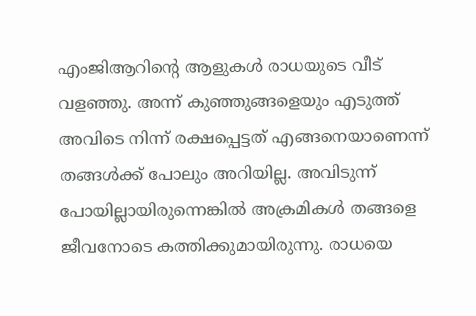എംജിആറിന്റെ ആളുകള്‍ രാധയുടെ വീട് വളഞ്ഞു. അന്ന് കുഞ്ഞുങ്ങളെയും എടുത്ത് അവിടെ നിന്ന് രക്ഷപ്പെട്ടത് എങ്ങനെയാണെന്ന് തങ്ങള്‍ക്ക് പോലും അറിയില്ല. അവിടുന്ന് പോയില്ലായിരുന്നെങ്കില്‍ അക്രമികള്‍ തങ്ങളെ ജീവനോടെ കത്തിക്കുമായിരുന്നു. രാധയെ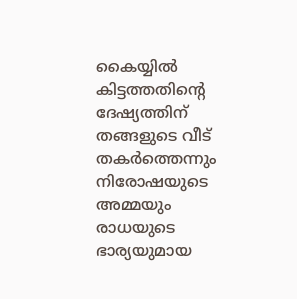കൈയ്യില്‍ കിട്ടത്തതിന്റെ ദേഷ്യത്തിന് തങ്ങളുടെ വീട് തകര്‍ത്തെന്നും നിരോഷയുടെ അമ്മയും രാധയുടെ ഭാര്യയുമായ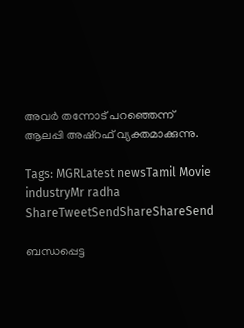അവര്‍ തന്നോട് പറഞ്ഞെന്ന് ആലപ്പി അഷ്‌റഫ് വ്യക്തമാക്കുന്നു.

Tags: MGRLatest newsTamil Movie industryMr radha
ShareTweetSendShareShareSend

ബന്ധപ്പെട്ട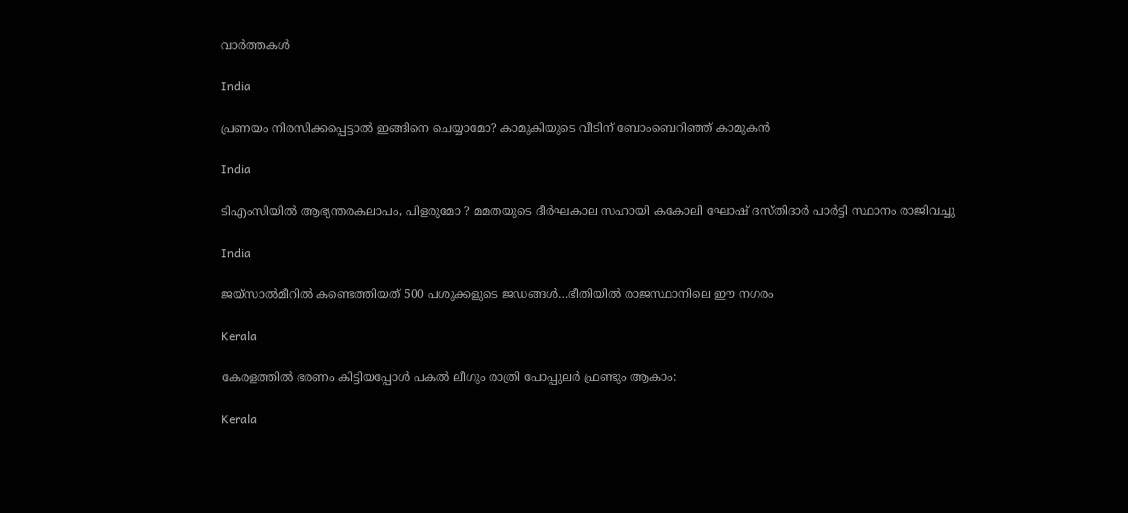വാര്‍ത്തകള്‍

India

പ്രണയം നിരസിക്കപ്പെട്ടാല്‍ ഇങ്ങിനെ ചെയ്യാമോ? കാമുകിയുടെ വീടിന് ബോംബെറിഞ്ഞ് കാമുകന്‍

India

ടിഎംസിയിൽ ആഭ്യന്തരകലാപം, പിളരുമോ ? മമതയുടെ ദീർഘകാല സഹായി കകോലി ഘോഷ് ദസ്തിദാർ പാർട്ടി സ്ഥാനം രാജിവച്ചു

India

ജയ്സാല്‍മീറില്‍ കണ്ടെത്തിയത് 500 പശുക്കളുടെ ജഡങ്ങള്‍…ഭീതിയില്‍ രാജസ്ഥാനിലെ ഈ നഗരം

Kerala

കേരളത്തില്‍ ഭരണം കിട്ടിയപ്പോള്‍ പകല്‍ ലീഗും രാത്രി പോപ്പുലര്‍ ഫ്രണ്ടും ആകാം:

Kerala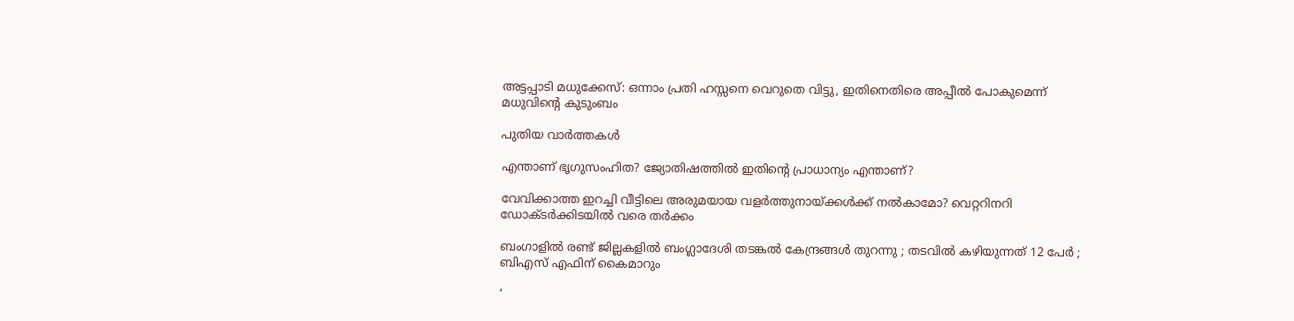അട്ടപ്പാടി മധുക്കേസ്: ഒന്നാം പ്രതി ഹസ്സനെ വെറുതെ വിട്ടു, ഇതിനെതിരെ അപ്പീല്‍ പോകുമെന്ന് മധുവിന്റെ കുടുംബം

പുതിയ വാര്‍ത്തകള്‍

എന്താണ് ഭൃഗുസംഹിത? ജ്യോതിഷത്തില്‍ ഇതിന്റെ പ്രാധാന്യം എന്താണ്?

വേവിക്കാത്ത ഇറച്ചി വീട്ടിലെ അരുമയായ വളര്‍ത്തുനായ്‌ക്കള്‍ക്ക് നല്‍കാമോ? വെറ്ററിനറി ഡോക്ടര്‍ക്കിടയില്‍ വരെ തര്‍ക്കം

ബംഗാളിൽ രണ്ട് ജില്ലകളിൽ ബംഗ്ലാദേശി തടങ്കൽ കേന്ദ്രങ്ങൾ തുറന്നു ; തടവിൽ കഴിയുന്നത് 12 പേർ ; ബിഎസ് എഫിന് കൈമാറും

‘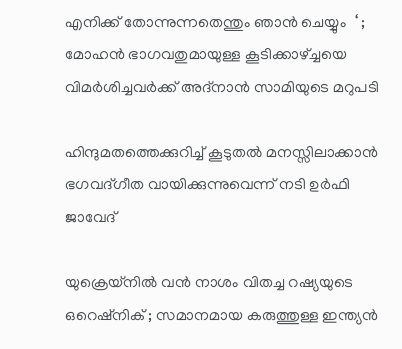എനിക്ക് തോന്നുന്നതെന്തും ഞാൻ ചെയ്യും  ‘ ; മോഹൻ ഭാഗവതുമായുള്ള കൂടിക്കാഴ്‌ച്ചയെ വിമർശിച്ചവർക്ക് അദ്നാൻ സാമിയുടെ മറുപടി

ഹിന്ദുമതത്തെക്കുറിച്ച് കൂടുതല്‍ മനസ്സിലാക്കാന്‍ ഭഗവദ്ഗീത വായിക്കുന്നുവെന്ന് നടി ഉര്‍ഫി ജാവേദ്

യുക്രെയ്നിൽ വൻ നാശം വിതച്ച റഷ്യയുടെ ഒറെഷ്നിക് ; സമാനമായ കരുത്തുള്ള ഇന്ത്യൻ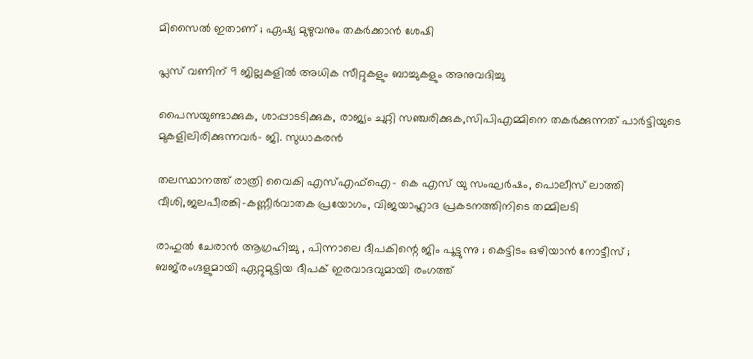മിസൈൽ ഇതാണ് ; ഏഷ്യ മുഴുവനും തകർക്കാൻ ശേഷി

പ്ലസ് വണിന് 9 ജില്ലകളില്‍ അധിക സീറ്റുകളും ബാച്ചുകളും അനുവദിച്ചു

പൈസയുണ്ടാക്കുക, ശാപ്പാടടിക്കുക, രാജ്യം ചുറ്റി സഞ്ചരിക്കുക,സിപിഎമ്മിനെ തകര്‍ക്കുന്നത് പാര്‍ട്ടിയുടെ മുകളിലിരിക്കുന്നവര്‍- ജി. സുധാകരന്‍

തലസ്ഥാനത്ത് രാത്രി വൈകി എസ്എഫ്ഐ- കെ എസ് യു സംഘര്‍ഷം, പൊലീസ് ലാത്തി വീശി,ജലപീരങ്കി-കണ്ണീര്‍വാതക പ്രയോഗം, വിജയാഹ്ലാദ പ്രകടനത്തിനിടെ തമ്മിലടി

രാഹുൽ ചേരാൻ ആഗ്രഹിച്ചു , പിന്നാലെ ദീപകിന്റെ ജിം പൂട്ടുന്നു ; കെട്ടിടം ഒഴിയാൻ നോട്ടീസ് ; ബജ്‌രംഗ്ദളുമായി ഏറ്റുമുട്ടിയ ദീപക് ഇരവാദവുമായി രംഗത്ത്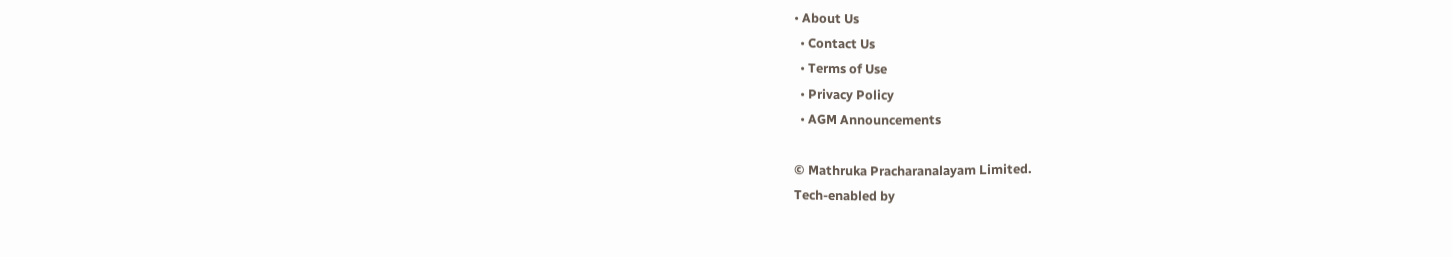• About Us
  • Contact Us
  • Terms of Use
  • Privacy Policy
  • AGM Announcements

© Mathruka Pracharanalayam Limited.
Tech-enabled by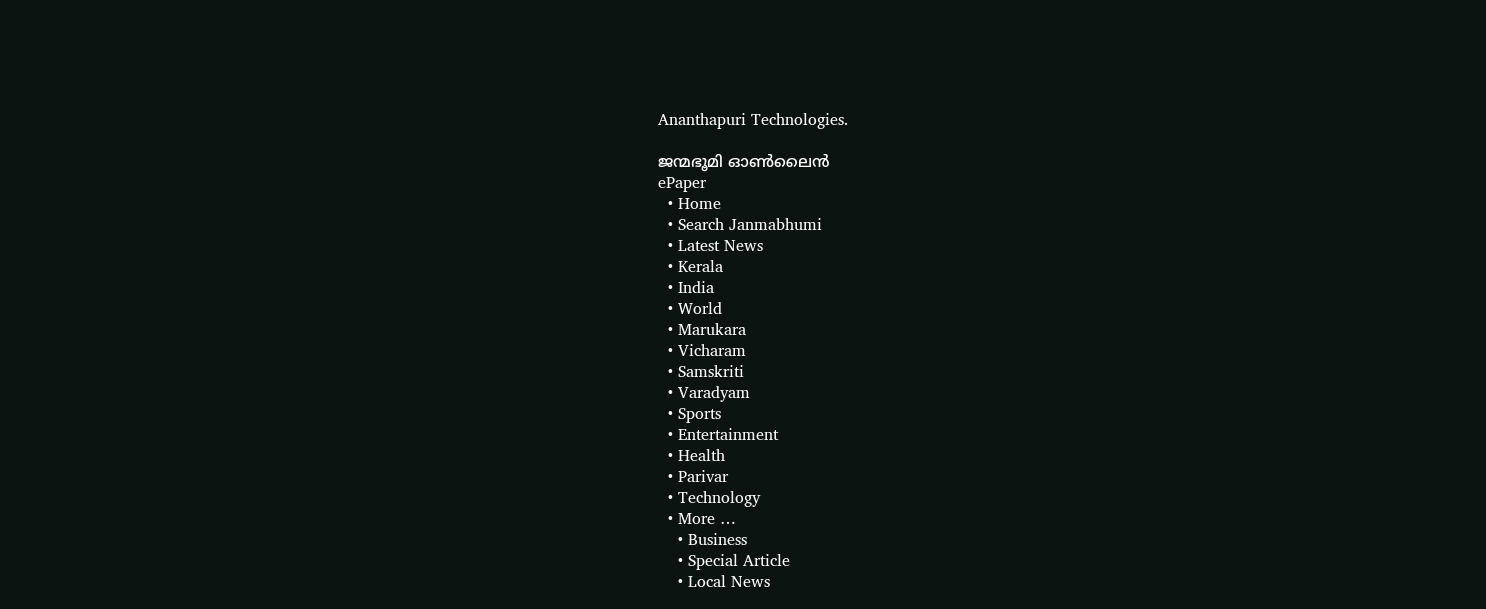Ananthapuri Technologies.

ജന്മഭൂമി ഓണ്‍ലൈന്‍
ePaper
  • Home
  • Search Janmabhumi
  • Latest News
  • Kerala
  • India
  • World
  • Marukara
  • Vicharam
  • Samskriti
  • Varadyam
  • Sports
  • Entertainment
  • Health
  • Parivar
  • Technology
  • More …
    • Business
    • Special Article
    • Local News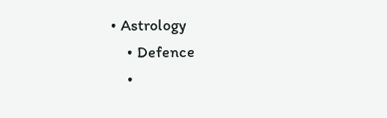• Astrology
    • Defence
    •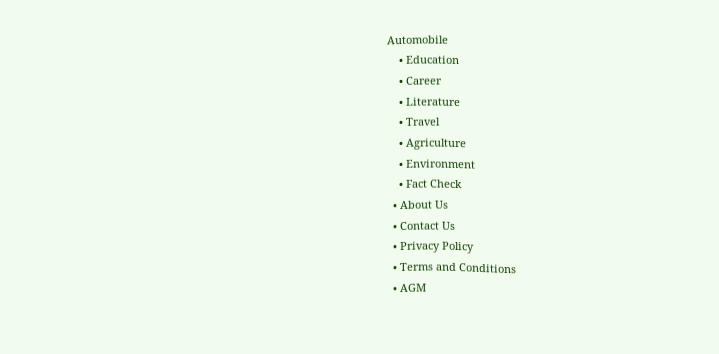Automobile
    • Education
    • Career
    • Literature
    • Travel
    • Agriculture
    • Environment
    • Fact Check
  • About Us
  • Contact Us
  • Privacy Policy
  • Terms and Conditions
  • AGM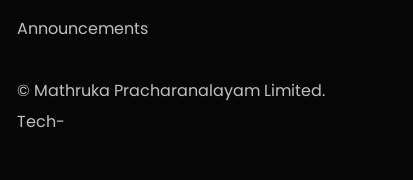Announcements

© Mathruka Pracharanalayam Limited.
Tech-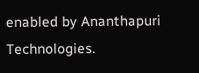enabled by Ananthapuri Technologies.